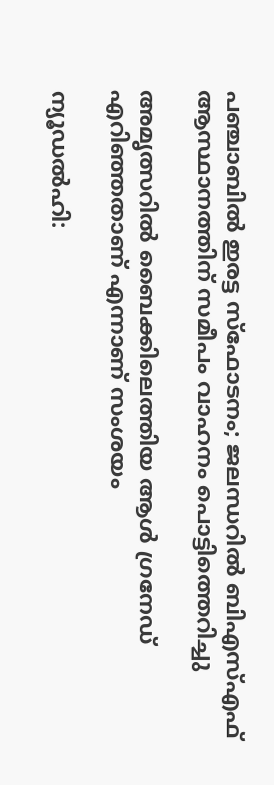പഞ്ചാബില്‍ ഇരട്ട സ്‌ഫോടനം; ജലന്ധറില്‍ ബിഎസ്എഫ് ആസ്ഥാനത്തിന് സമീപം വാഹനം പൊട്ടിത്തെറിച്ചു

അമൃത്സറിൽ ബൈക്കിലെത്തിയ ആള്‍ ഗ്രനേഡ് എറിഞ്ഞതാണ് എന്നാണ് സംശയം

ന്യൂഡല്‍ഹി: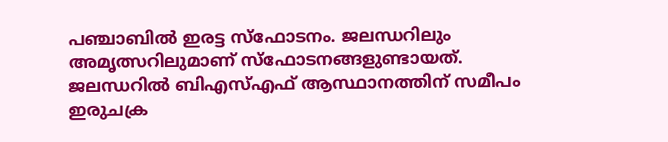പഞ്ചാബില്‍ ഇരട്ട സ്‌ഫോടനം. ജലന്ധറിലും അമൃത്സറിലുമാണ് സ്‌ഫോടനങ്ങളുണ്ടായത്. ജലന്ധറില്‍ ബിഎസ്എഫ് ആസ്ഥാനത്തിന് സമീപം ഇരുചക്ര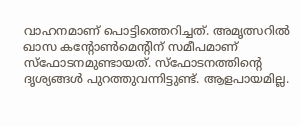വാഹനമാണ് പൊട്ടിത്തെറിച്ചത്. അമൃത്സറില്‍ ഖാസ കന്റോണ്‍മെന്റിന് സമീപമാണ് സ്‌ഫോടനമുണ്ടായത്. സ്‌ഫോടനത്തിന്റെ ദൃശ്യങ്ങള്‍ പുറത്തുവന്നിട്ടുണ്ട്. ആളപായമില്ല.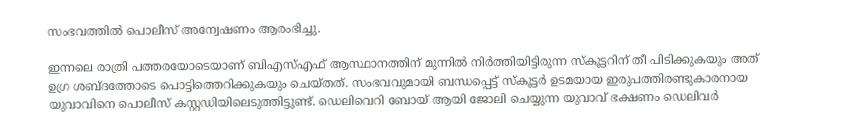സംഭവത്തില്‍ പൊലീസ് അന്വേഷണം ആരംഭിച്ചു.

ഇന്നലെ രാത്രി പത്തരയോടെയാണ് ബിഎസ്എഫ് ആസ്ഥാനത്തിന് മുന്നില്‍ നിര്‍ത്തിയിട്ടിരുന്ന സ്‌കൂട്ടറിന് തീ പിടിക്കുകയും അത് ഉഗ്ര ശബ്ദത്തോടെ പൊട്ടിത്തെറിക്കുകയും ചെയ്തത്. സംഭവവുമായി ബന്ധപ്പെട്ട് സ്‌കൂട്ടര്‍ ഉടമയായ ഇരുപത്തിരണ്ടുകാരനായ യുവാവിനെ പൊലീസ് കസ്റ്റഡിയിലെടുത്തിട്ടുണ്ട്. ഡെലിവെറി ബോയ് ആയി ജോലി ചെയ്യുന്ന യുവാവ് ഭക്ഷണം ഡെലിവര്‍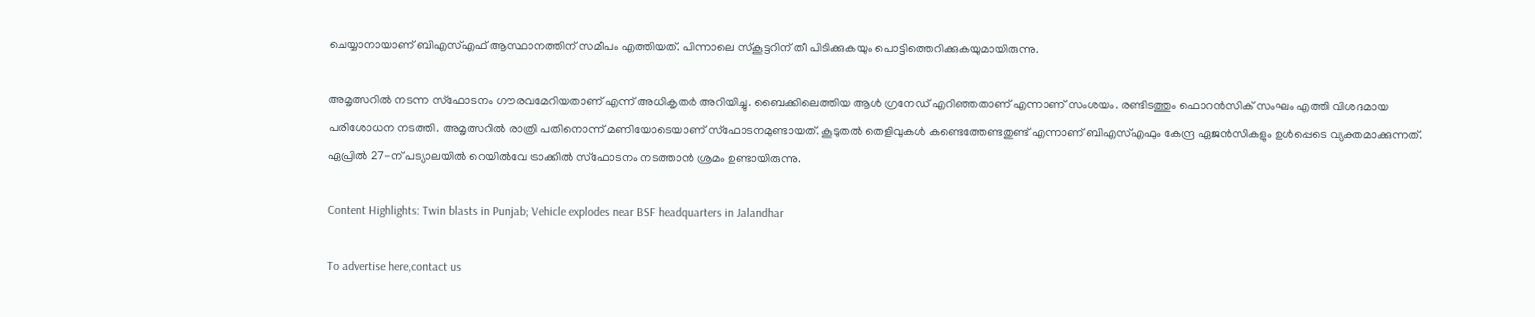ചെയ്യാനായാണ് ബിഎസ്എഫ് ആസ്ഥാനത്തിന് സമീപം എത്തിയത്. പിന്നാലെ സ്‌കൂട്ടറിന് തീ പിടിക്കുകയും പൊട്ടിത്തെറിക്കുകയുമായിരുന്നു.

അമൃത്സറില്‍ നടന്ന സ്‌ഫോടനം ഗൗരവമേറിയതാണ് എന്ന് അധികൃതര്‍ അറിയിച്ചു. ബൈക്കിലെത്തിയ ആള്‍ ഗ്രനേഡ് എറിഞ്ഞതാണ് എന്നാണ് സംശയം. രണ്ടിടത്തും ഫൊറന്‍സിക് സംഘം എത്തി വിശദമായ പരിശോധന നടത്തി. അമൃത്സറില്‍ രാത്രി പതിനൊന്ന് മണിയോടെയാണ് സ്‌ഫോടനമുണ്ടായത്. കൂടുതല്‍ തെളിവുകള്‍ കണ്ടെത്തേണ്ടതുണ്ട് എന്നാണ് ബിഎസ്എഫും കേന്ദ്ര ഏജന്‍സികളും ഉള്‍പ്പെടെ വ്യക്തമാക്കുന്നത്. ഏപ്രില്‍ 27-ന് പട്യാലയില്‍ റെയില്‍വേ ട്രാക്കില്‍ സ്‌ഫോടനം നടത്താന്‍ ശ്രമം ഉണ്ടായിരുന്നു.

Content Highlights: Twin blasts in Punjab; Vehicle explodes near BSF headquarters in Jalandhar

To advertise here,contact us